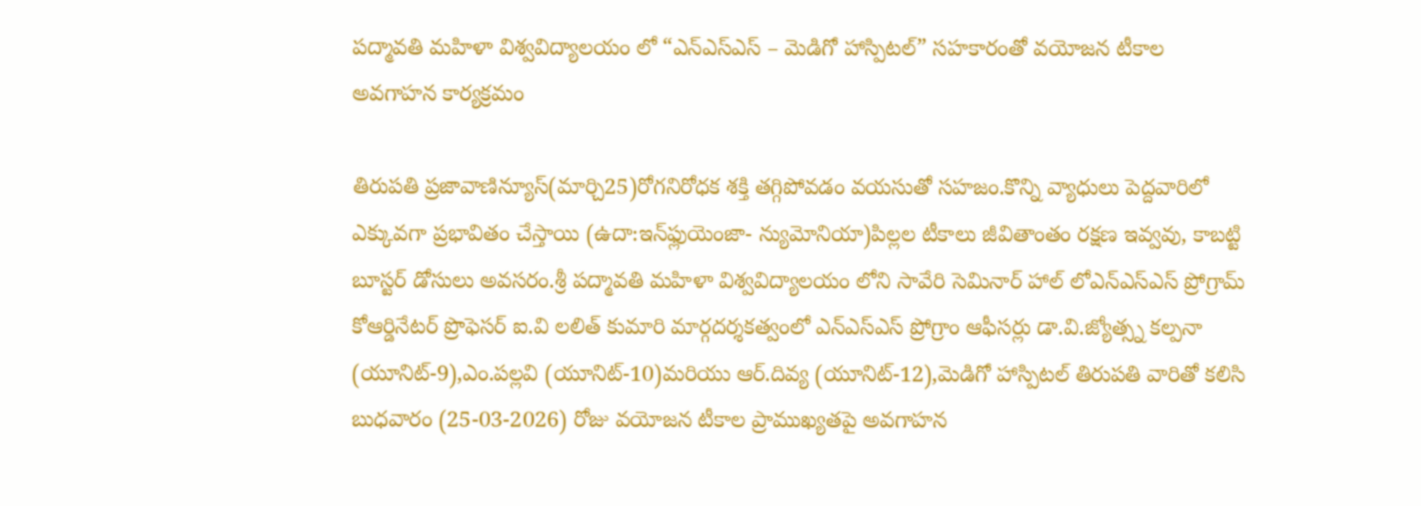పద్మావతి మహిళా విశ్వవిద్యాలయం లో “ఎన్ఎస్ఎస్ – మెడిగో హాస్పిటల్” సహకారంతో వయోజన టీకాల అవగాహన కార్యక్రమం

తిరుపతి ప్రజావాణిన్యూస్(మార్చి25)రోగనిరోధక శక్తి తగ్గిపోవడం వయసుతో సహజం.కొన్ని వ్యాధులు పెద్దవారిలో ఎక్కువగా ప్రభావితం చేస్తాయి (ఉదా:ఇన్‌ఫ్లుయెంజా- న్యుమోనియా)పిల్లల టీకాలు జీవితాంతం రక్షణ ఇవ్వవు, కాబట్టి బూస్టర్ డోసులు అవసరం.శ్రీ పద్మావతి మహిళా విశ్వవిద్యాలయం లోని సావేరి సెమినార్ హాల్ లోఎన్ఎస్ఎస్ ప్రోగ్రామ్ కోఆర్డినేటర్ ప్రొఫెసర్ ఐ.వి లలిత్ కుమారి మార్గదర్శకత్వంలో ఎన్ఎస్ఎస్ ప్రోగ్రాం ఆఫీసర్లు డా.వి.జ్యోత్స్న కల్పనా (యూనిట్-9),ఎం.పల్లవి (యూనిట్-10)మరియు ఆర్.దివ్య (యూనిట్-12),మెడిగో హాస్పిటల్ తిరుపతి వారితో కలిసి బుధవారం (25-03-2026) రోజు వయోజన టీకాల ప్రాముఖ్యతపై అవగాహన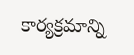కార్యక్రమాన్ని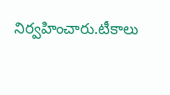నిర్వహించారు.టీకాలు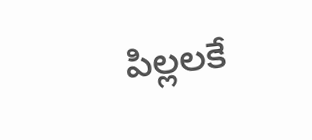పిల్లలకే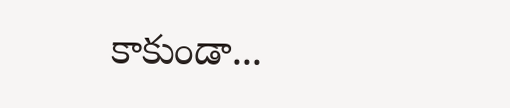కాకుండా...